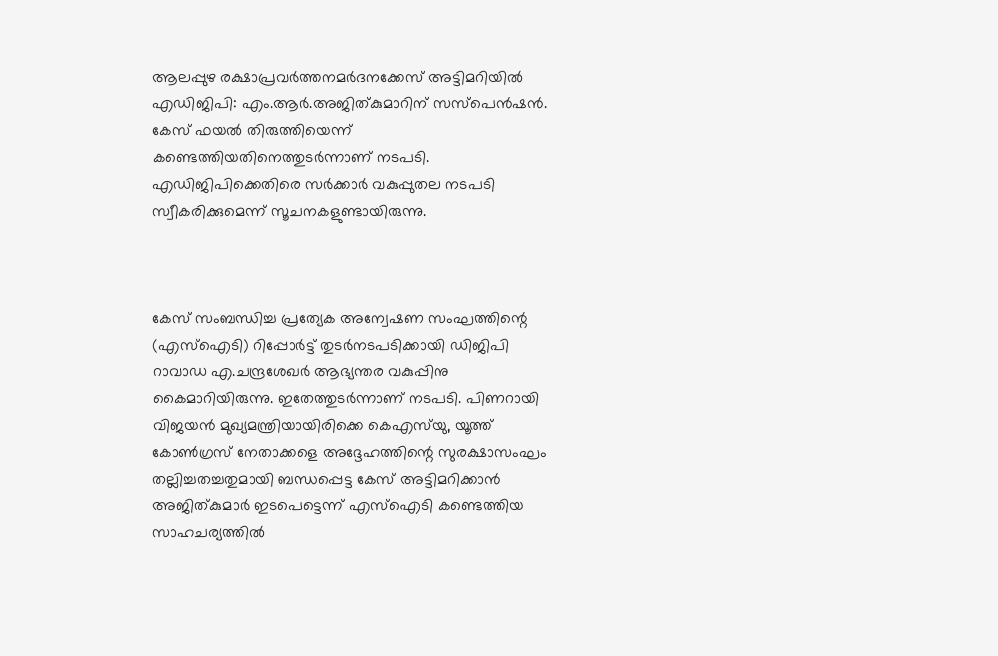ആലപ്പുഴ രക്ഷാപ്രവര്‍ത്തനമര്‍ദനക്കേസ് അട്ടിമറിയില്‍ എ‍ഡിജിപി: എം.ആർ.അജിത്കുമാറിന് സസ്പെന്‍ഷന്‍. കേസ് ഫയല്‍ തിരുത്തിയെന്ന് കണ്ടെത്തിയതിനെത്തുടര്‍ന്നാണ് നടപടി. എ‍ഡിജിപിക്കെതിരെ സർക്കാർ വകുപ്പുതല നടപടി സ്വീകരിക്കുമെന്ന് സൂചനകളുണ്ടായിരുന്നു.



കേസ് സംബന്ധിച്ച പ്രത്യേക അന്വേഷണ സംഘത്തിന്റെ (എസ്ഐടി) റിപ്പോർട്ട് തുടർനടപടിക്കായി ഡിജിപി റാവാഡ എ.ചന്ദ്രശേഖർ ആഭ്യന്തര വകുപ്പിനു കൈമാറിയിരുന്നു. ഇതേത്തുടര്‍ന്നാണ് നടപടി. പിണറായി വിജയൻ മുഖ്യമന്ത്രിയായിരിക്കെ കെഎസ്‌യു, യൂത്ത് കോൺഗ്രസ് നേതാക്കളെ അദ്ദേഹത്തിന്റെ സുരക്ഷാസംഘം തല്ലിച്ചതച്ചതുമായി ബന്ധപ്പെട്ട കേസ് അട്ടിമറിക്കാൻ അജിത്കുമാർ ഇടപെട്ടെന്ന് എസ്ഐടി കണ്ടെത്തിയ സാഹചര്യത്തിൽ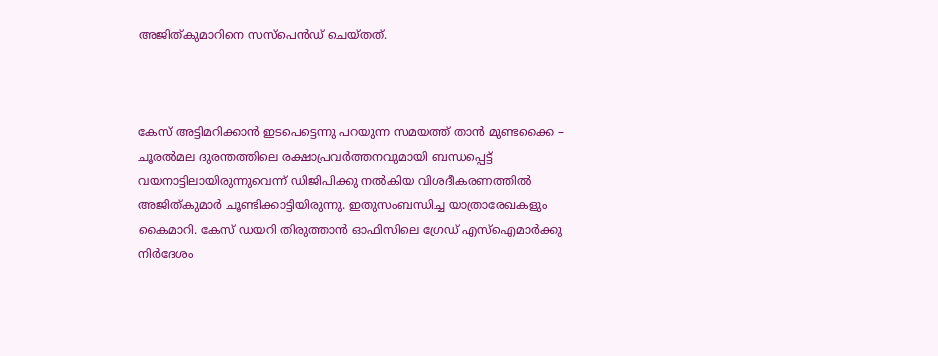അജിത്കുമാറിനെ സസ്പെന്‍ഡ് ചെയ്തത്.



കേസ് അട്ടിമറിക്കാൻ ഇടപെട്ടെന്നു പറയുന്ന സമയത്ത് താൻ മുണ്ടക്കൈ – ചൂരൽമല ദുരന്തത്തിലെ രക്ഷാപ്രവർത്തനവുമായി ബന്ധപ്പെട്ട് വയനാട്ടിലായിരുന്നുവെന്ന് ഡിജിപിക്കു നൽകിയ വിശദീകരണത്തിൽ അജിത്കുമാർ ചൂണ്ടിക്കാട്ടിയിരുന്നു. ഇതുസംബന്ധിച്ച യാത്രാരേഖകളും കൈമാറി. കേസ് ഡയറി തിരുത്താൻ ഓഫിസിലെ ഗ്രേഡ് എസ്ഐമാർക്കു നിർദേശം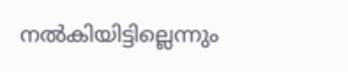നൽകിയിട്ടില്ലെന്നും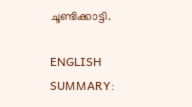ചൂണ്ടിക്കാട്ടി.

ENGLISH SUMMARY: